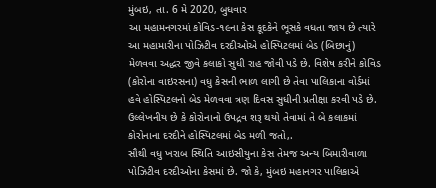મુંબઇ, તા. 6 મે 2020, બુધવાર
આ મહામનગરમાં કોવિડ-૧૯ના કેસ કૂદકેને ભૂસકે વધતા જાય છે ત્યારે આ મહામારીના પોઝિટીવ દરદીઓએ હોસ્પિટલમાં બેડ (બિછાનું) મેળવવા અદ્ધર જીવે કલાકો સુધી રાહ જોવી પડે છે. વિશેષ કરીને કોવિડ (કોરોના વાઇરસના) વધુ કેસની ભાળ લાગી છે તેવા પાલિકાના વોર્ડમાં હવે હોસ્પિટલનો બેડ મેળવવા ત્રણ દિવસ સુધીની પ્રતીક્ષા કરવી પડે છે. ઉલ્લેખનીય છે કે કોરોનાનો ઉપદ્રવ શરૂ થયો તેવામાં તે બે કલાકમાં કોરોનાના દરદીને હોસ્પિટલમાં બેડ મળી જતો,.
સૌથી વધુ ખરાબ સ્થિતિ આઇસીયુના કેસ તેમજ અન્ય બિમારીવાળા પોઝિટીવ દરદીઓના કેસમાં છે. જો કે, મુંબઇ મહાનગર પાલિકાએ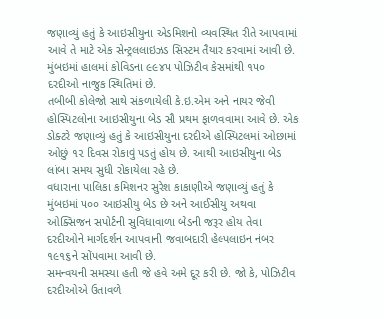જણાવ્યું હતું કે આઇસીયુના એડમિશનો વ્યવસ્થિત રીતે આપવામાં આવે તે માટે એક સેન્ટ્રલલાઇઝડ સિસ્ટમ તૈયાર કરવામાં આવી છે. મુંબઇમાં હાલમાં કોવિડના ૯૯૪૫ પોઝિટીવ કેસમાંથી ૧૫૦ દરદીઓ નાજુક સ્થિતિમાં છે.
તબીબી કોલેજો સાથે સંકળાયેલી કે.ઇ.એમ અને નાયર જેવી હોસ્પિટલોના આઇસીયુના બેડ સૌ પ્રથમ ફાળવવામા આવે છે. એક ડોક્ટરે જણાવ્યું હતું કે આઇસીયુના દરદીએ હોસ્પિટલમાં ઓછામાં ઓછું ૧૨ દિવસ રોકાવું પડતું હોય છે. આથી આઇસીયુના બેડ લાંબા સમય સુધી રોકાયેલા રહે છે.
વધારાના પાલિકા કમિશનર સુરેશ કાકાણીએ જણાવ્યું હતું કે મુંબઇમાં ૫૦૦ આઇસીયુ બેડ છે અને આઈસીયુ અથવા ઓક્સિજન સપોર્ટની સુવિધાવાળા બેડની જરૂર હોય તેવા દરદીઓને માર્ગદર્શન આપવાની જવાબદારી હેલ્પલાઇન નંબર ૧૯૧૬ને સોંપવામા આવી છે.
સમન્વયની સમસ્યા હતી જે હવે અમે દૂર કરી છે. જો કે, પોઝિટીવ દરદીઓએ ઉતાવળે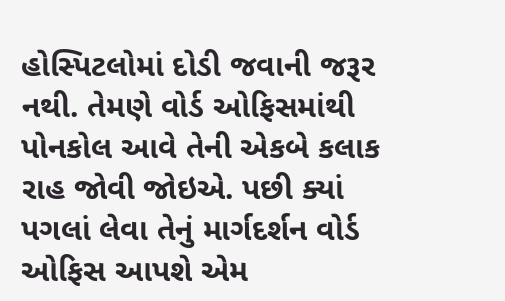હોસ્પિટલોમાં દોડી જવાની જરૂર નથી. તેમણે વોર્ડ ઓફિસમાંથી પોનકોલ આવે તેની એકબે કલાક રાહ જોવી જોઇએ. પછી ક્યાં પગલાં લેવા તેનું માર્ગદર્શન વોર્ડ ઓફિસ આપશે એમ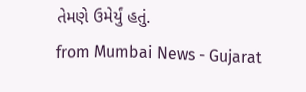તેમણે ઉમેર્યું હતું.
from Mumbai News - Gujarat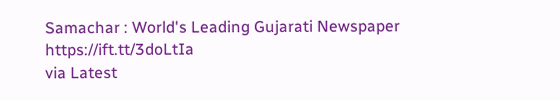Samachar : World's Leading Gujarati Newspaper https://ift.tt/3doLtIa
via Latest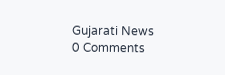Gujarati News
0 Comments